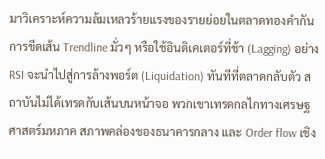มาวิเคราะห์ความล้มเหลวร้ายแรงของรายย่อยในตลาดทองคำกัน การขีดเส้น Trendline มั่วๆ หรือใช้อินดิเคเตอร์ที่ช้า (Lagging) อย่าง RSI จะนำไปสู่การล้างพอร์ต (Liquidation) ทันทีที่ตลาดกลับตัว สถาบันไม่ได้เทรดกับเส้นบนหน้าจอ พวกเขาเทรดกลไกทางเศรษฐศาสตร์มหภาค สภาพคล่องของธนาคารกลาง และ Order flow เชิง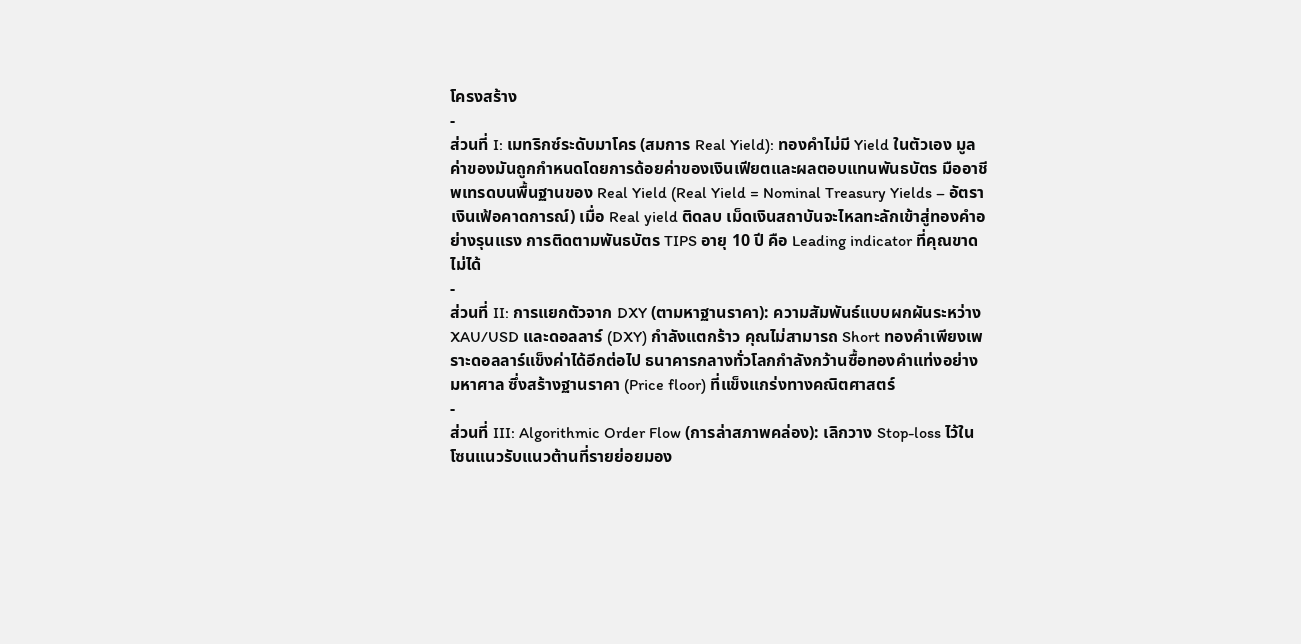โครงสร้าง
-
ส่วนที่ I: เมทริกซ์ระดับมาโคร (สมการ Real Yield): ทองคำไม่มี Yield ในตัวเอง มูลค่าของมันถูกกำหนดโดยการด้อยค่าของเงินเฟียตและผลตอบแทนพันธบัตร มืออาชีพเทรดบนพื้นฐานของ Real Yield (Real Yield = Nominal Treasury Yields – อัตราเงินเฟ้อคาดการณ์) เมื่อ Real yield ติดลบ เม็ดเงินสถาบันจะไหลทะลักเข้าสู่ทองคำอย่างรุนแรง การติดตามพันธบัตร TIPS อายุ 10 ปี คือ Leading indicator ที่คุณขาดไม่ได้
-
ส่วนที่ II: การแยกตัวจาก DXY (ตามหาฐานราคา): ความสัมพันธ์แบบผกผันระหว่าง XAU/USD และดอลลาร์ (DXY) กำลังแตกร้าว คุณไม่สามารถ Short ทองคำเพียงเพราะดอลลาร์แข็งค่าได้อีกต่อไป ธนาคารกลางทั่วโลกกำลังกว้านซื้อทองคำแท่งอย่างมหาศาล ซึ่งสร้างฐานราคา (Price floor) ที่แข็งแกร่งทางคณิตศาสตร์
-
ส่วนที่ III: Algorithmic Order Flow (การล่าสภาพคล่อง): เลิกวาง Stop-loss ไว้ในโซนแนวรับแนวต้านที่รายย่อยมอง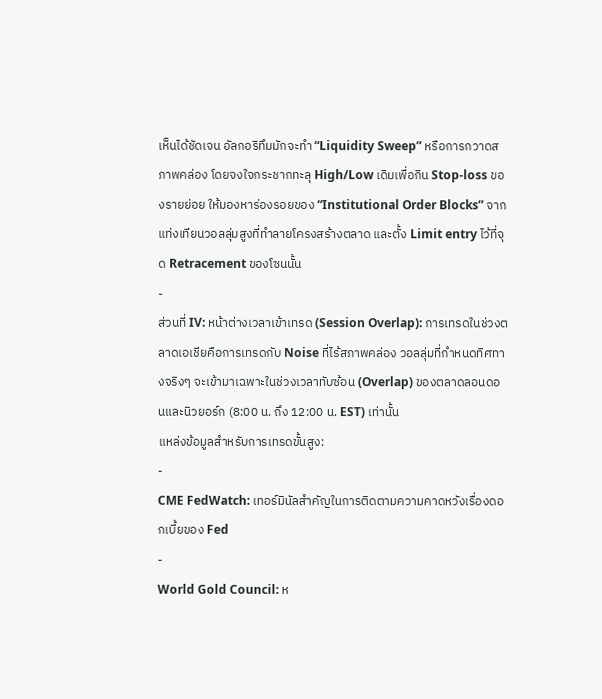เห็นได้ชัดเจน อัลกอริทึมมักจะทำ “Liquidity Sweep” หรือการกวาดสภาพคล่อง โดยจงใจกระชากทะลุ High/Low เดิมเพื่อกิน Stop-loss ของรายย่อย ให้มองหาร่องรอยของ “Institutional Order Blocks” จากแท่งเทียนวอลลุ่มสูงที่ทำลายโครงสร้างตลาด และตั้ง Limit entry ไว้ที่จุด Retracement ของโซนนั้น
-
ส่วนที่ IV: หน้าต่างเวลาเข้าเทรด (Session Overlap): การเทรดในช่วงตลาดเอเชียคือการเทรดกับ Noise ที่ไร้สภาพคล่อง วอลลุ่มที่กำหนดทิศทางจริงๆ จะเข้ามาเฉพาะในช่วงเวลาทับซ้อน (Overlap) ของตลาดลอนดอนและนิวยอร์ก (8:00 น. ถึง 12:00 น. EST) เท่านั้น
แหล่งข้อมูลสำหรับการเทรดขั้นสูง:
-
CME FedWatch: เทอร์มินัลสำคัญในการติดตามความคาดหวังเรื่องดอกเบี้ยของ Fed
-
World Gold Council: ห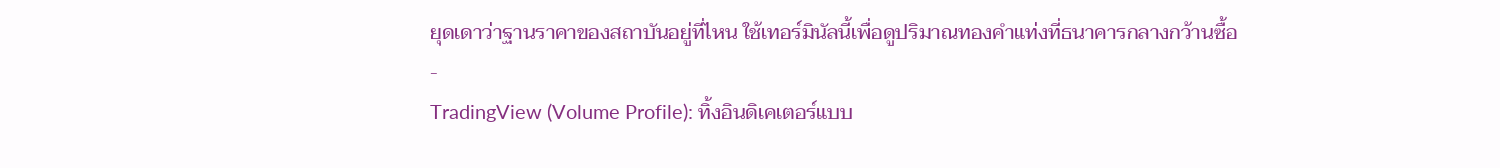ยุดเดาว่าฐานราคาของสถาบันอยู่ที่ไหน ใช้เทอร์มินัลนี้เพื่อดูปริมาณทองคำแท่งที่ธนาคารกลางกว้านซื้อ
-
TradingView (Volume Profile): ทิ้งอินดิเคเตอร์แบบ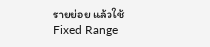รายย่อย แล้วใช้ Fixed Range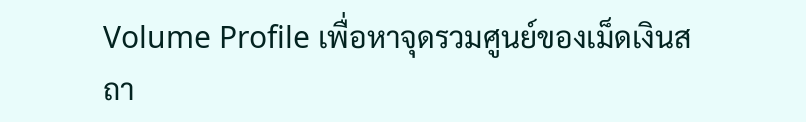Volume Profile เพื่อหาจุดรวมศูนย์ของเม็ดเงินสถา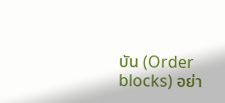บัน (Order blocks) อย่า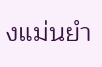งแม่นยำ